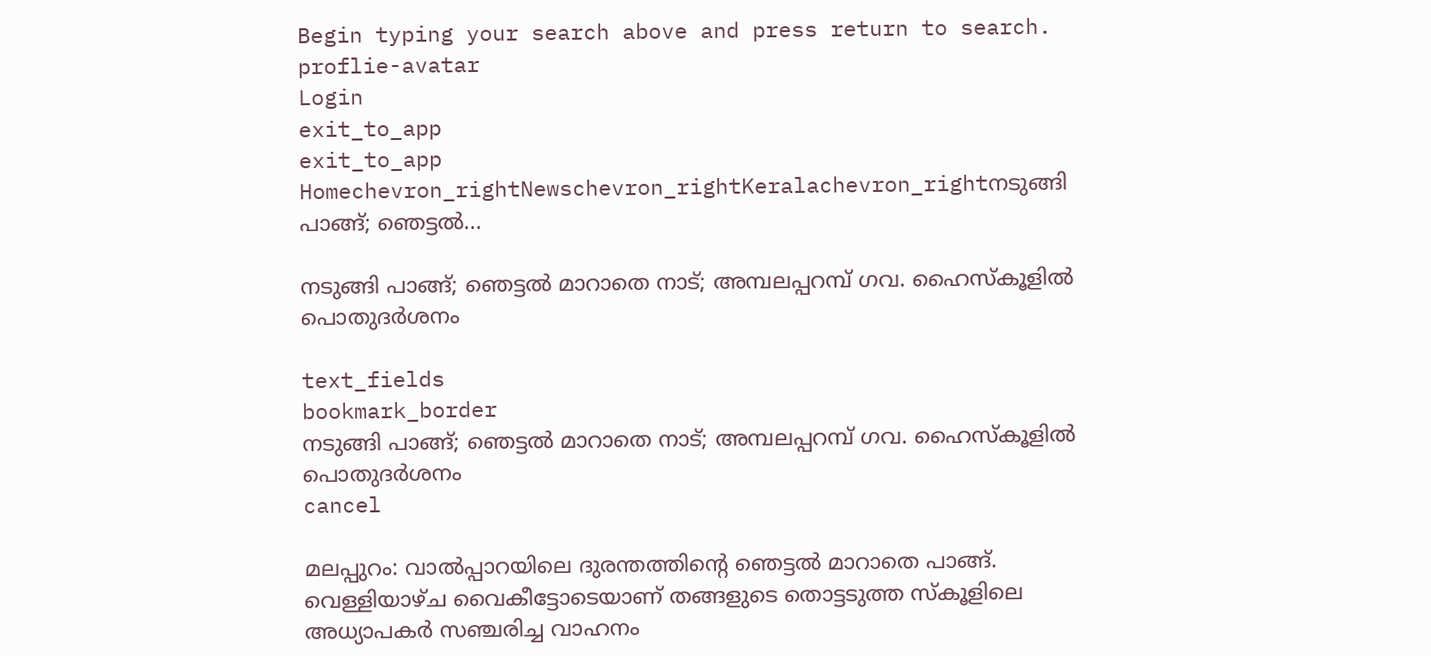Begin typing your search above and press return to search.
proflie-avatar
Login
exit_to_app
exit_to_app
Homechevron_rightNewschevron_rightKeralachevron_rightനടുങ്ങി പാങ്ങ്; ഞെട്ടൽ...

നടുങ്ങി പാങ്ങ്; ഞെട്ടൽ മാറാതെ നാട്; അമ്പലപ്പറമ്പ് ഗവ. ഹൈസ്കൂളിൽ പൊതുദർശനം

text_fields
bookmark_border
നടുങ്ങി പാങ്ങ്; ഞെട്ടൽ മാറാതെ നാട്; അമ്പലപ്പറമ്പ് ഗവ. ഹൈസ്കൂളിൽ പൊതുദർശനം
cancel

മലപ്പുറം: വാൽപ്പാറയിലെ ദുരന്തത്തിന്റെ ഞെട്ടൽ മാറാതെ പാങ്ങ്. വെള്ളിയാഴ്ച വൈകീട്ടോടെയാണ് തങ്ങളുടെ തൊട്ടടുത്ത സ്കൂളിലെ അധ്യാപകർ സഞ്ചരിച്ച വാഹനം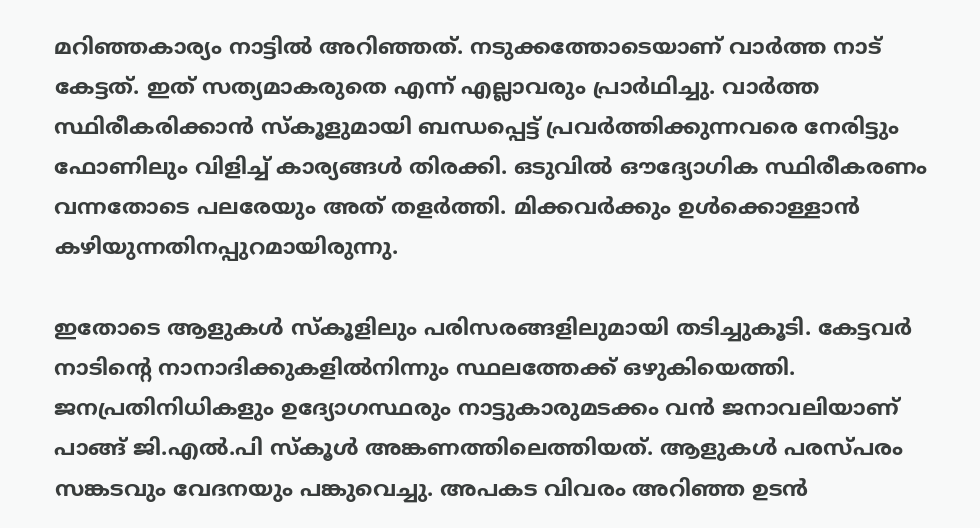മറിഞ്ഞകാര്യം നാട്ടിൽ അറിഞ്ഞത്. നടുക്കത്തോടെയാണ് വാർത്ത നാട് കേട്ടത്. ഇത് സത്യമാകരുതെ എന്ന് എല്ലാവരും പ്രാർഥിച്ചു. വാർത്ത സ്ഥിരീകരിക്കാൻ സ്കൂളുമായി ബന്ധപ്പെട്ട് പ്രവർത്തിക്കുന്നവരെ നേരിട്ടും ഫോണിലും വിളിച്ച് കാര്യങ്ങൾ തിരക്കി. ഒടുവിൽ ഔദ്യോഗിക സ്ഥിരീകരണം വന്നതോടെ പലരേയും അത് തളർത്തി. മിക്കവർക്കും ഉൾക്കൊള്ളാൻ കഴിയുന്നതിനപ്പുറമായിരുന്നു.

ഇതോടെ ആളുകൾ സ്കൂളിലും പരിസരങ്ങളിലുമായി തടിച്ചുകൂടി. കേട്ടവർ നാടിന്റെ നാനാദിക്കുകളിൽനിന്നും സ്ഥലത്തേക്ക് ഒഴുകിയെത്തി. ജനപ്രതിനിധികളും ഉദ്യോഗസ്ഥരും നാട്ടുകാരുമടക്കം വൻ ജനാവലിയാണ് പാങ്ങ് ജി.എൽ.പി സ്കൂൾ അങ്കണത്തിലെത്തിയത്. ആളുകൾ പരസ്പരം സങ്കടവും വേദനയും പങ്കുവെച്ചു. അപകട വിവരം അറിഞ്ഞ ഉടൻ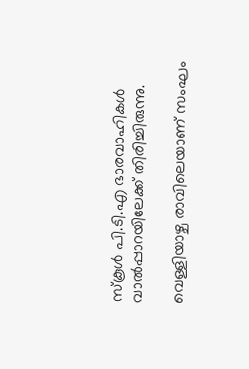സ്കൂൾ പി.ടി.എ ഭാരവാഹികൾ വാൽപ്പാറയിലേക്ക് തിരിച്ചിരുന്നു.

വെള്ളിയാഴ്ച രാവിലെയാണ് സംഘം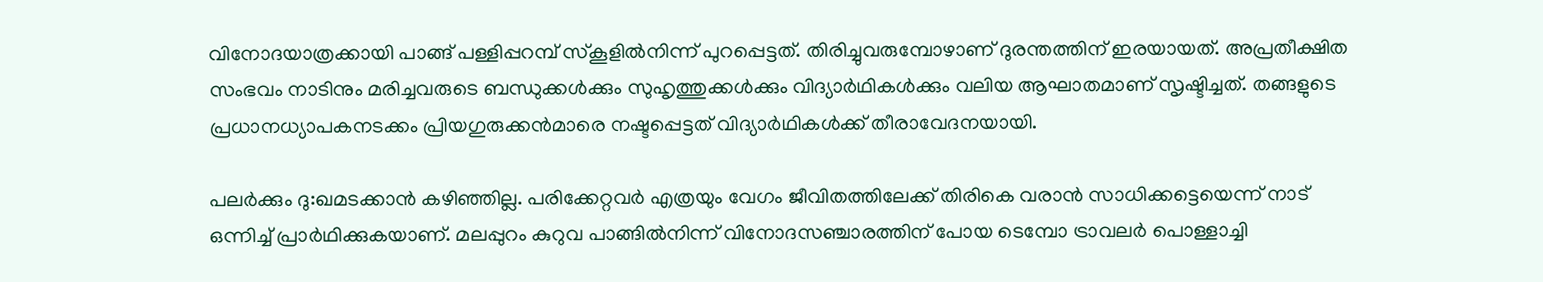വിനോദയാത്രക്കായി പാങ്ങ് പള്ളിപ്പറമ്പ് സ്കൂളിൽനിന്ന് പുറപ്പെട്ടത്. തിരിച്ചുവരുമ്പോഴാണ് ദുരന്തത്തിന് ഇരയായത്. അപ്രതീക്ഷിത സംഭവം നാടിനും മരിച്ചവരുടെ ബന്ധുക്കൾക്കും സുഹൃത്തുക്കൾക്കും വിദ്യാർഥികൾക്കും വലിയ ആഘാതമാണ് സൃഷ്ടിച്ചത്. തങ്ങളുടെ പ്രധാനധ്യാപകനടക്കം പ്രിയഗുരുക്കൻമാരെ നഷ്ടപ്പെട്ടത് വിദ്യാർഥികൾക്ക് തീരാവേദനയായി.

പലർക്കും ദു:ഖമടക്കാൻ കഴിഞ്ഞില്ല. പരിക്കേറ്റവർ എത്രയും വേഗം ജീവിതത്തിലേക്ക് തിരികെ വരാൻ സാധിക്കട്ടെയെന്ന് നാട് ഒന്നിച്ച് പ്രാർഥിക്കുകയാണ്. മലപ്പുറം കുറുവ പാങ്ങിൽനിന്ന് വിനോദസഞ്ചാരത്തിന് പോയ ടെമ്പോ ട്രാവലർ പൊള്ളാച്ചി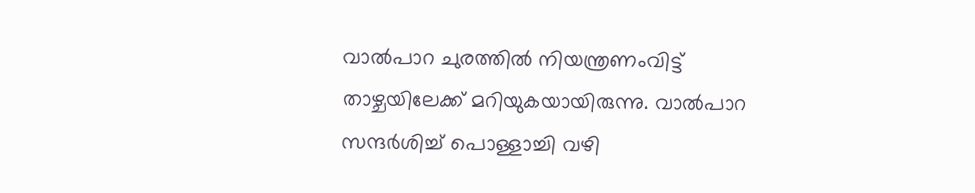വാൽപാറ ചുരത്തിൽ നിയന്ത്രണംവിട്ട് താഴ്ചയിലേക്ക് മറിയുകയായിരുന്നു. വാൽപാറ സന്ദർശിച്ച് പൊള്ളാച്ചി വഴി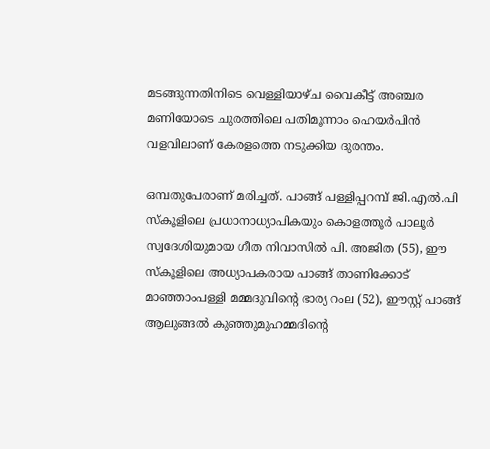മടങ്ങുന്നതിനിടെ വെള്ളിയാഴ്ച വൈകീട്ട് അഞ്ചര മണിയോടെ ചുരത്തിലെ പതിമൂന്നാം ഹെയർപിൻ വളവിലാണ് കേരളത്തെ നടുക്കിയ ദുരന്തം.

ഒമ്പതുപേരാണ് മരിച്ചത്. പാങ്ങ് പള്ളിപ്പറമ്പ് ജി.എൽ.പി സ്കൂളിലെ പ്രധാനാധ്യാപികയും കൊളത്തൂർ പാലൂർ സ്വദേശിയുമായ ഗീത നിവാസിൽ പി. അജിത (55), ഈ സ്കൂളിലെ അധ്യാപകരായ പാങ്ങ് താണിക്കോട് മാഞ്ഞാംപള്ളി മമ്മദുവിന്‍റെ ഭാര്യ റംല (52), ഈസ്റ്റ് പാങ്ങ് ആലുങ്ങൽ കുഞ്ഞുമുഹമ്മദിന്‍റെ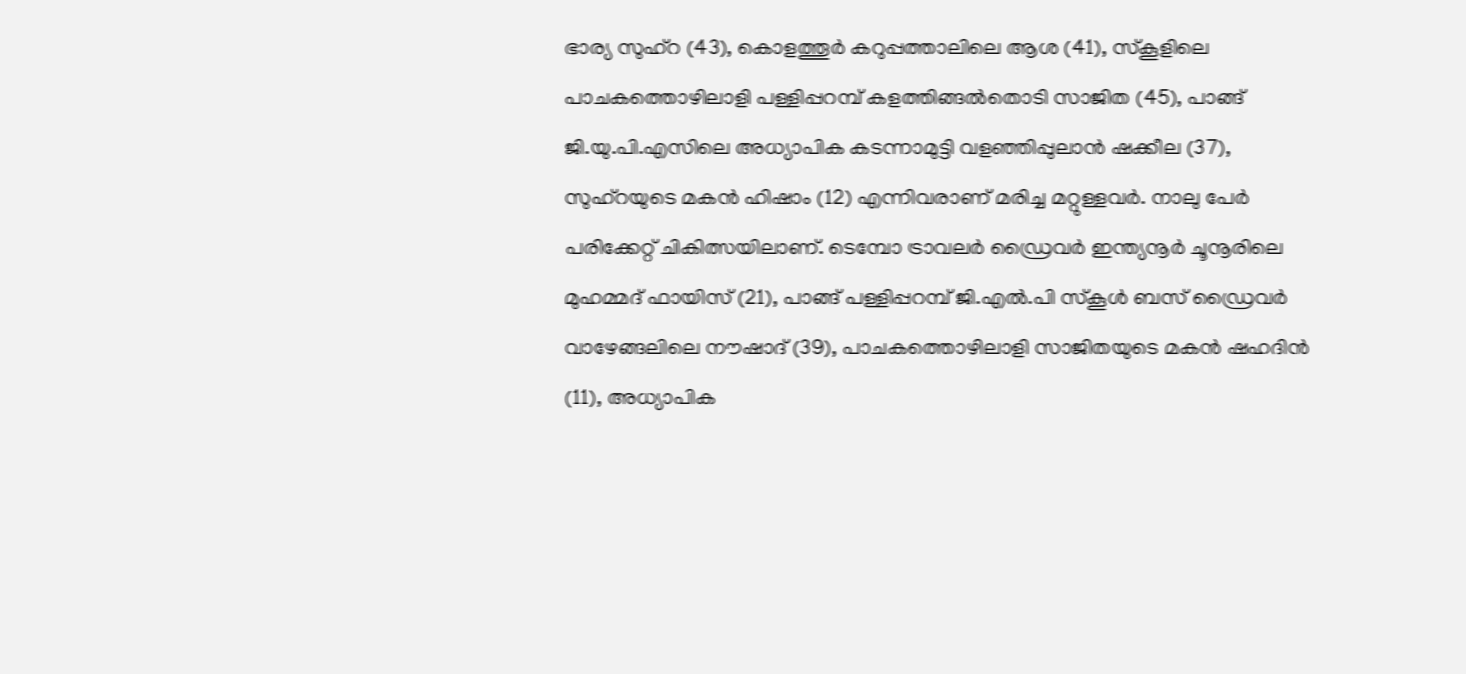ഭാര്യ സുഹ്റ (43), കൊളത്തൂർ കറുപ്പത്താലിലെ ആശ (41), സ്കൂളിലെ പാചകത്തൊഴിലാളി പള്ളിപ്പറമ്പ് കളത്തിങ്ങൽതൊടി സാജിത (45), പാങ്ങ് ജി.യു.പി.എസിലെ അധ്യാപിക കടന്നാമുട്ടി വളഞ്ഞിപ്പുലാൻ ഷക്കീല (37), സുഹ്റയുടെ മകൻ ഹിഷാം (12) എന്നിവരാണ് മരിച്ച മറ്റുള്ളവർ. നാലു പേർ പരിക്കേറ്റ് ചികിത്സയിലാണ്. ടെമ്പോ ട്രാവലർ ഡ്രൈവർ ഇന്ത്യനൂർ ചൂനൂരിലെ മുഹമ്മദ് ഫായിസ് (21), പാങ്ങ് പള്ളിപ്പറമ്പ് ജി.എൽ.പി സ്കൂൾ ബസ് ഡ്രൈവർ വാഴേങ്ങലിലെ നൗഷാദ് (39), പാചകത്തൊഴിലാളി സാജിതയുടെ മകൻ ഷഹദിൻ (11), അധ്യാപിക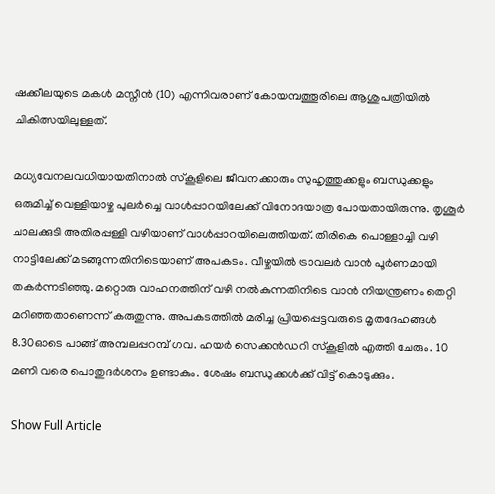ഷക്കീലയുടെ മകൾ മസ്നീൻ (10) എന്നിവരാണ് കോയമ്പത്തൂരിലെ ആശുപത്രിയിൽ ചികിത്സയിലുള്ളത്.

മധ‍്യവേനലവധിയായതിനാൽ സ്കൂളിലെ ജീവനക്കാരും സുഹൃത്തുക്കളും ബന്ധുക്കളും ഒരുമിച്ച് വെള്ളിയാഴ്ച പുലർച്ചെ വാൾപ്പാറയിലേക്ക് വിനോദയാത്ര പോയതായിരുന്നു. തൃശൂർ ചാലക്കുടി അതിരപ്പള്ളി വഴിയാണ് വാൾപ്പാറയിലെത്തിയത്. തിരികെ പൊള്ളാച്ചി വഴി നാട്ടിലേക്ക് മടങ്ങുന്നതിനിടെയാണ് അപകടം. വീഴ്ചയിൽ ട്രാവലർ വാൻ പൂർണമായി തകർന്നടിഞ്ഞു. മറ്റൊരു വാഹനത്തിന് വഴി നൽകുന്നതിനിടെ വാൻ നിയന്ത്രണം തെറ്റി മറിഞ്ഞതാണെന്ന് കരുതുന്നു. അപകടത്തിൽ മരിച്ച പ്രിയപ്പെട്ടവരുടെ മൃതദേഹങ്ങൾ 8.30ഓടെ പാങ്ങ് അമ്പലപ്പറമ്പ് ഗവ. ഹയർ സെക്കൻഡറി സ്കൂളിൽ എത്തി ചേരും. 10 മണി വരെ പൊതുദർശനം ഉണ്ടാകും. ശേഷം ബന്ധുക്കൾക്ക് വിട്ട് കൊടുക്കും.

Show Full Article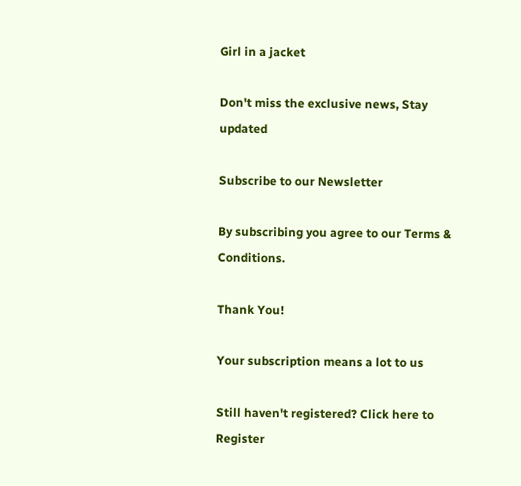Girl in a jacket

Don't miss the exclusive news, Stay updated

Subscribe to our Newsletter

By subscribing you agree to our Terms & Conditions.

Thank You!

Your subscription means a lot to us

Still haven't registered? Click here to Register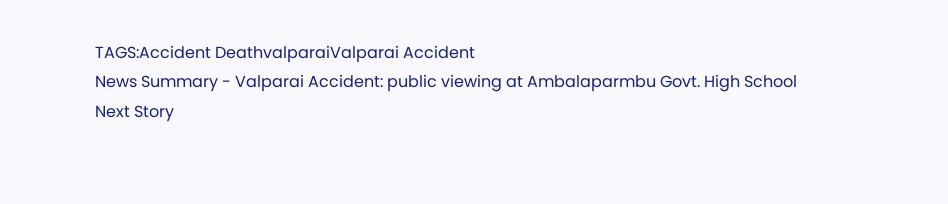TAGS:Accident DeathvalparaiValparai Accident
News Summary - Valparai Accident: public viewing at Ambalaparmbu Govt. High School
Next Story